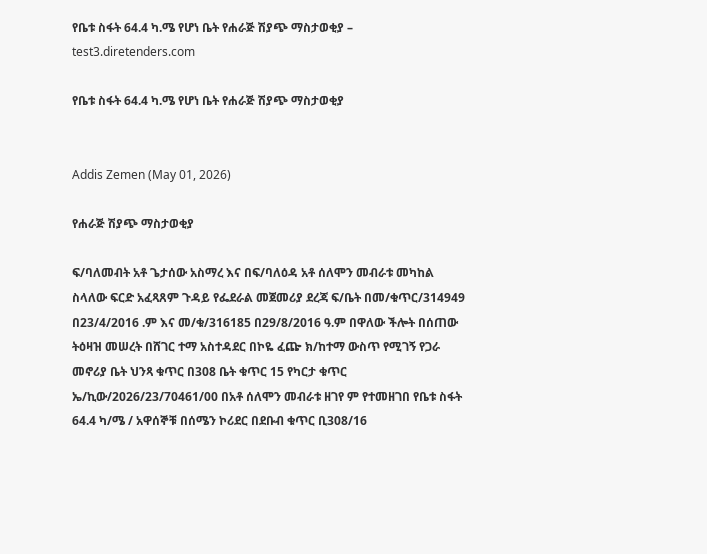የቤቱ ስፋት 64.4 ካ.ሜ የሆነ ቤት የሐራጅ ሽያጭ ማስታወቂያ – test3.diretenders.com

የቤቱ ስፋት 64.4 ካ.ሜ የሆነ ቤት የሐራጅ ሽያጭ ማስታወቂያ


Addis Zemen (May 01, 2026)

የሐራጅ ሽያጭ ማስታወቂያ

ፍ/ባለመብት አቶ ጌታሰው አስማረ እና በፍ/ባለዕዳ አቶ ሰለሞን መብራቱ መካከል ስላለው ፍርድ አፈጻጸም ጉዳይ የፌደራል መጀመሪያ ደረጃ ፍ/ቤት በመ/ቁጥር/314949 በ23/4/2016 .ም እና መ/ቁ/316185 በ29/8/2016 ዓ.ም በዋለው ችሎት በሰጠው ትዕዛዝ መሠረት በሸገር ተማ አስተዳደር በኮዬ ፈጬ ክ/ከተማ ውስጥ የሚገኝ የጋራ መኖሪያ ቤት ህንጻ ቁጥር በ308 ቤት ቁጥር 15 የካርታ ቁጥር ኤ/ኪው/2026/23/70461/00 በአቶ ሰለሞን መብራቱ ዘገየ ም የተመዘገበ የቤቱ ስፋት 64.4 ካ/ሜ / አዋሰኞቹ በሰሜን ኮሪደር በደቡብ ቁጥር ቢ308/16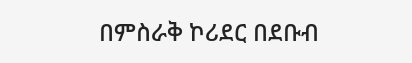በምስራቅ ኮሪደር በደቡብ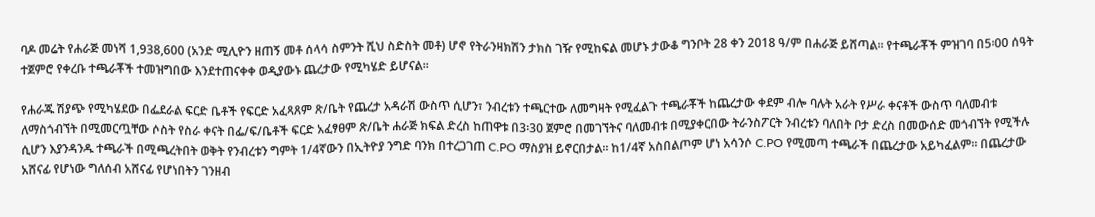ባዶ መሬት የሐራጅ መነሻ 1,938,600 (አንድ ሚሊዮን ዘጠኝ መቶ ሰላሳ ስምንት ሺህ ስድስት መቶ) ሆኖ የትራንዛክሽን ታክስ ገዥ የሚከፍል መሆኑ ታውቆ ግንቦት 28 ቀን 2018 ዓ/ም በሐራጅ ይሸጣል፡፡ የተጫራቾች ምዝገባ በ5፡00 ሰዓት ተጀምሮ የቀረቡ ተጫራቾች ተመዝግበው እንደተጠናቀቀ ወዲያውኑ ጨረታው የሚካሄድ ይሆናል፡፡

የሐራጁ ሽያጭ የሚካሄደው በፌደራል ፍርድ ቤቶች የፍርድ አፈጻጸም ጽ/ቤት የጨረታ አዳራሽ ውስጥ ሲሆን፣ ንብረቱን ተጫርተው ለመግዛት የሚፈልጉ ተጫራቾች ከጨረታው ቀደም ብሎ ባሉት አራት የሥራ ቀናቶች ውስጥ ባለመብቱ ለማስጎብኘት በሚመርጧቸው ሶስት የስራ ቀናት በፌ/ፍ/ቤቶች ፍርድ አፈፃፀም ጽ/ቤት ሐራጅ ክፍል ድረስ ከጠዋቱ በ3፡30 ጀምሮ በመገኘትና ባለመብቱ በሚያቀርበው ትራንስፖርት ንብረቱን ባለበት ቦታ ድረስ በመውሰድ መጎብኘት የሚችሉ ሲሆን እያንዳንዱ ተጫራች በሚጫረትበት ወቅት የንብረቱን ግምት 1/4ኛውን በኢትዮያ ንግድ ባንክ በተረጋገጠ C.PO ማስያዝ ይኖርበታል፡፡ ከ1/4ኛ አስበልጦም ሆነ አሳንሶ C.PO የሚመጣ ተጫራች በጨረታው አይካፈልም፡፡ በጨረታው አሸናፊ የሆነው ግለሰብ አሸናፊ የሆነበትን ገንዘብ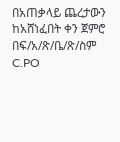በአጠቃላይ ጨረታውን ከአሸነፈበት ቀን ጀምሮ በፍ/አ/ጽ/ቤ/ጽ/ስም C.PO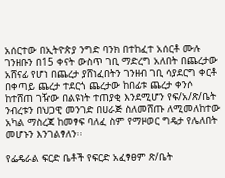አሰርተው በኢትዮጵያ ንግድ ባንክ በተከፈተ አሰርቶ ሙሉ ገንዘቡን በ15 ቀናት ውስጥ ገቢ ማድረግ አለበት በጨረታው አሸናፊ የሆነ በጨረታ ያሸነፈበትን ገንዘብ ገቢ ሳያደርግ ቀርቶ በቀጣይ ጨረታ ተደርጎ ጨረታው ከበፊቱ ጨረታ ቀንሶ ከተሸጠ ገዥው በልዩነት ተጠያቂ እንደሚሆን የፍ/አ/ጽ/ቤት ንብረቱን በህጋዊ መንገድ በሀራጅ ስለመሸጡ ለሚመለከተው አካል ማስረጃ ከመፃፍ ባለፈ ስም የማዞወር ግዴታ የሌለበት መሆኑን እንገልፃለን፡፡

የፌዴራል ፍርድ ቤቶች የፍርድ አፈፃፀም ጽ/ቤት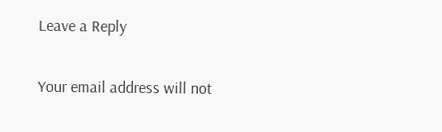Leave a Reply

Your email address will not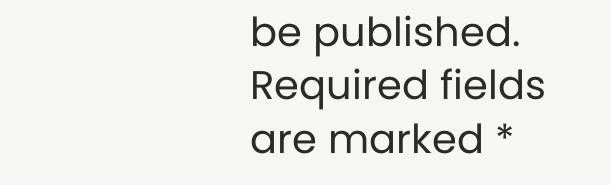be published. Required fields are marked *